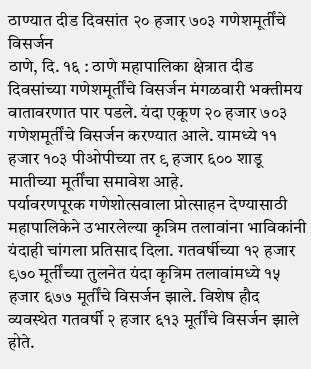ठाण्यात दीड दिवसांत २० हजार ७०३ गणेशमूर्तींचे विसर्जन
ठाणे, दि. १६ : ठाणे महापालिका क्षेत्रात दीड दिवसांच्या गणेशमूर्तींचे विसर्जन मंगळवारी भक्तीमय वातावरणात पार पडले. यंदा एकूण २० हजार ७०३ गणेशमूर्तींचे विसर्जन करण्यात आले. यामध्ये ११ हजार १०३ पीओपीच्या तर ९ हजार ६०० शाडू मातीच्या मूर्तींचा समावेश आहे.
पर्यावरणपूरक गणेशोत्सवाला प्रोत्साहन देण्यासाठी महापालिकेने उभारलेल्या कृत्रिम तलावांना भाविकांनी यंदाही चांगला प्रतिसाद दिला. गतवर्षीच्या १२ हजार ९७० मूर्तींच्या तुलनेत यंदा कृत्रिम तलावांमध्ये १५ हजार ६७७ मूर्तींचे विसर्जन झाले. विशेष हौद व्यवस्थेत गतवर्षी २ हजार ६१३ मूर्तींचे विसर्जन झाले होते.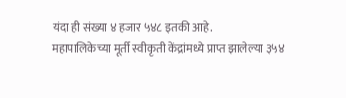यंदा ही संख्या ४ हजार ५४८ इतकी आहे.
महापालिकेच्या मूर्ती स्वीकृती केंद्रांमध्ये प्राप्त झालेल्या ३५४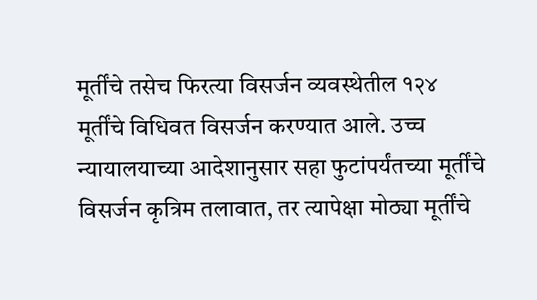मूर्तींचे तसेच फिरत्या विसर्जन व्यवस्थेतील १२४ मूर्तींचे विधिवत विसर्जन करण्यात आले. उच्च न्यायालयाच्या आदेशानुसार सहा फुटांपर्यंतच्या मूर्तींचे विसर्जन कृत्रिम तलावात, तर त्यापेक्षा मोठ्या मूर्तींचे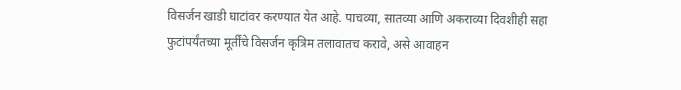विसर्जन खाडी घाटांवर करण्यात येत आहे. पाचव्या, सातव्या आणि अकराव्या दिवशीही सहा फुटांपर्यंतच्या मूर्तींचे विसर्जन कृत्रिम तलावातच करावे, असे आवाहन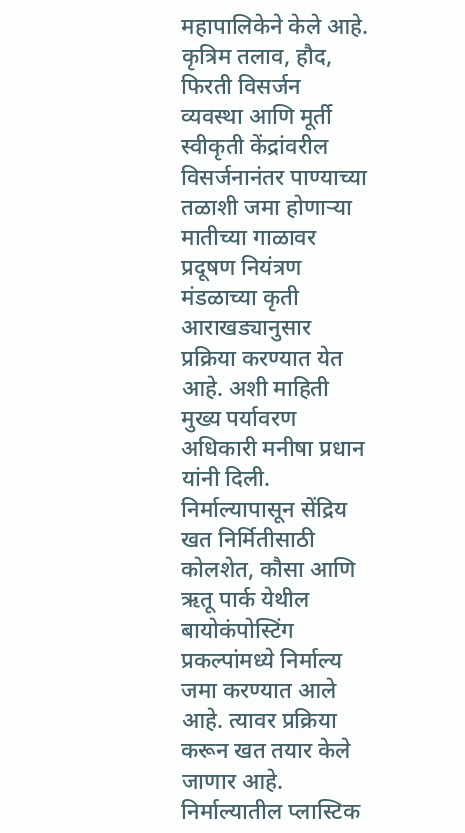महापालिकेने केले आहे.
कृत्रिम तलाव, हौद, फिरती विसर्जन व्यवस्था आणि मूर्ती स्वीकृती केंद्रांवरील विसर्जनानंतर पाण्याच्या तळाशी जमा होणाऱ्या मातीच्या गाळावर प्रदूषण नियंत्रण मंडळाच्या कृती आराखड्यानुसार प्रक्रिया करण्यात येत आहे. अशी माहिती मुख्य पर्यावरण अधिकारी मनीषा प्रधान यांनी दिली.
निर्माल्यापासून सेंद्रिय खत निर्मितीसाठी कोलशेत, कौसा आणि ऋतू पार्क येथील बायोकंपोस्टिंग प्रकल्पांमध्ये निर्माल्य जमा करण्यात आले आहे. त्यावर प्रक्रिया करून खत तयार केले जाणार आहे. निर्माल्यातील प्लास्टिक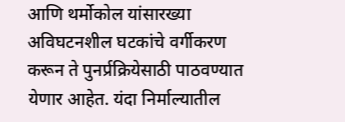आणि थर्मोकोल यांसारख्या अविघटनशील घटकांचे वर्गीकरण करून ते पुनर्प्रक्रियेसाठी पाठवण्यात येणार आहेत. यंदा निर्माल्यातील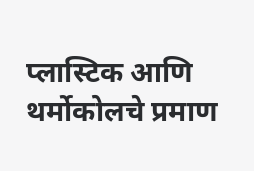प्लास्टिक आणि थर्मोकोलचे प्रमाण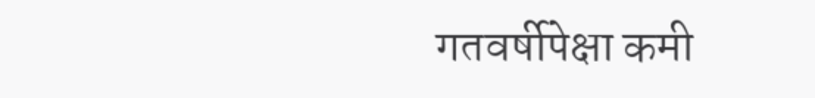गतवर्षीपेक्षा कमी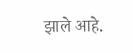झाले आहे.